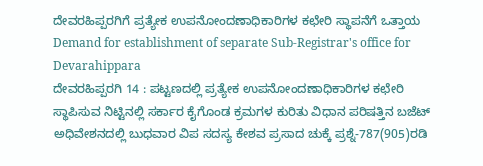ದೇವರಹಿಪ್ಪರಗಿಗೆ ಪ್ರತ್ಯೇಕ ಉಪನೋಂದಣಾಧಿಕಾರಿಗಳ ಕಛೇರಿ ಸ್ಥಾಪನೆಗೆ ಒತ್ತಾಯ
Demand for establishment of separate Sub-Registrar's office for Devarahippara
ದೇವರಹಿಪ್ಪರಗಿ 14 : ಪಟ್ಟಣದಲ್ಲಿ ಪ್ರತ್ಯೇಕ ಉಪನೋಂದಣಾಧಿಕಾರಿಗಳ ಕಛೇರಿ ಸ್ಥಾಪಿಸುವ ನಿಟ್ಟಿನಲ್ಲಿ ಸರ್ಕಾರ ಕೈಗೊಂಡ ಕ್ರಮಗಳ ಕುರಿತು ವಿಧಾನ ಪರಿಷತ್ತಿನ ಬಜೆಟ್ ಅಧಿವೇಶನದಲ್ಲಿ ಬುಧವಾರ ವಿಪ ಸದಸ್ಯ ಕೇಶವ ಪ್ರಸಾದ ಚುಕ್ಕೆ ಪ್ರಶ್ನೆ-787(905)ರಡಿ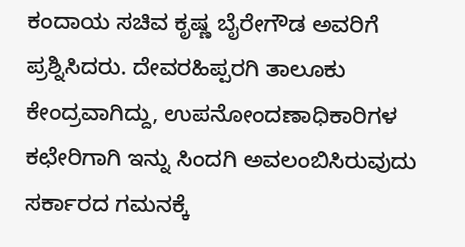ಕಂದಾಯ ಸಚಿವ ಕೃಷ್ಣ ಬೈರೇಗೌಡ ಅವರಿಗೆ ಪ್ರಶ್ನಿಸಿದರು. ದೇವರಹಿಪ್ಪರಗಿ ತಾಲೂಕು ಕೇಂದ್ರವಾಗಿದ್ದು, ಉಪನೋಂದಣಾಧಿಕಾರಿಗಳ ಕಛೇರಿಗಾಗಿ ಇನ್ನು ಸಿಂದಗಿ ಅವಲಂಬಿಸಿರುವುದು ಸರ್ಕಾರದ ಗಮನಕ್ಕೆ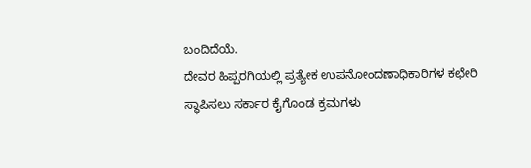ಬಂದಿದೆಯೆ.
ದೇವರ ಹಿಪ್ಪರಗಿಯಲ್ಲಿ ಪ್ರತ್ಯೇಕ ಉಪನೋಂದಣಾಧಿಕಾರಿಗಳ ಕಛೇರಿ ಸ್ಥಾಪಿಸಲು ಸರ್ಕಾರ ಕೈಗೊಂಡ ಕ್ರಮಗಳು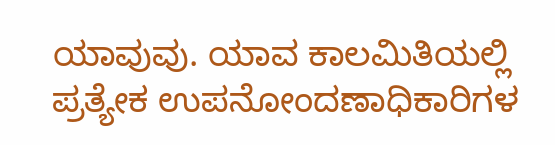ಯಾವುವು. ಯಾವ ಕಾಲಮಿತಿಯಲ್ಲಿ ಪ್ರತ್ಯೇಕ ಉಪನೋಂದಣಾಧಿಕಾರಿಗಳ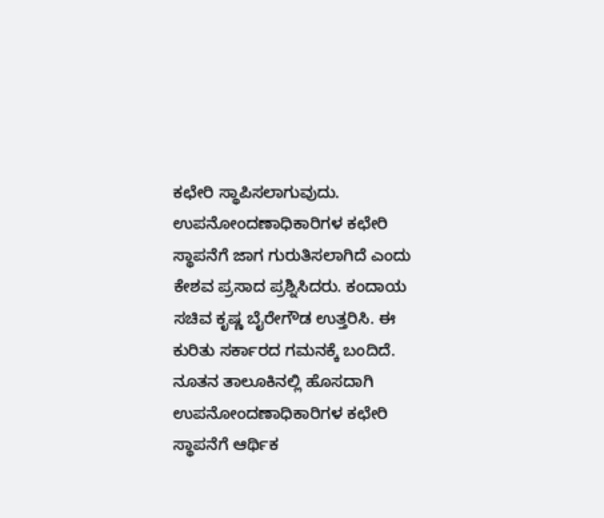ಕಛೇರಿ ಸ್ಥಾಪಿಸಲಾಗುವುದು. ಉಪನೋಂದಣಾಧಿಕಾರಿಗಳ ಕಛೇರಿ ಸ್ಥಾಪನೆಗೆ ಜಾಗ ಗುರುತಿಸಲಾಗಿದೆ ಎಂದು ಕೇಶವ ಪ್ರಸಾದ ಪ್ರಶ್ನಿಸಿದರು. ಕಂದಾಯ ಸಚಿವ ಕೃಷ್ಣ ಬೈರೇಗೌಡ ಉತ್ತರಿಸಿ. ಈ ಕುರಿತು ಸರ್ಕಾರದ ಗಮನಕ್ಕೆ ಬಂದಿದೆ.
ನೂತನ ತಾಲೂಕಿನಲ್ಲಿ ಹೊಸದಾಗಿ ಉಪನೋಂದಣಾಧಿಕಾರಿಗಳ ಕಛೇರಿ ಸ್ಥಾಪನೆಗೆ ಆರ್ಥಿಕ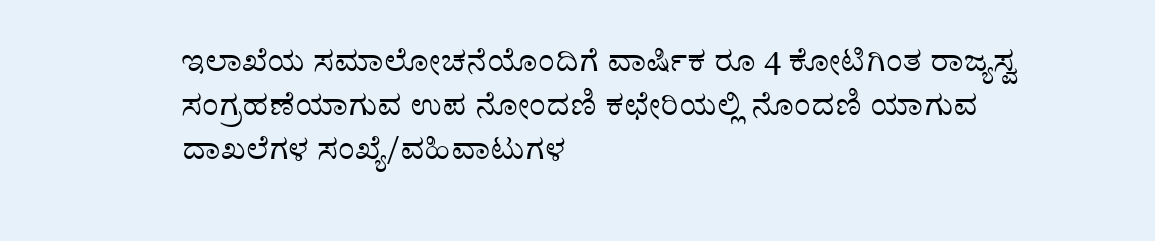ಇಲಾಖೆಯ ಸಮಾಲೋಚನೆಯೊಂದಿಗೆ ವಾರ್ಷಿಕ ರೂ 4 ಕೋಟಿಗಿಂತ ರಾಜ್ಯಸ್ವ ಸಂಗ್ರಹಣೆಯಾಗುವ ಉಪ ನೋಂದಣಿ ಕಛೇರಿಯಲ್ಲಿ ನೊಂದಣಿ ಯಾಗುವ ದಾಖಲೆಗಳ ಸಂಖ್ಯೆ/ವಹಿವಾಟುಗಳ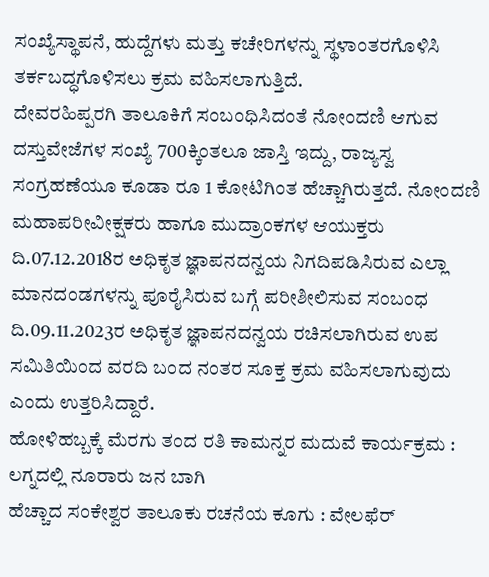ಸಂಖ್ಯೆಸ್ಥಾಪನೆ, ಹುದ್ದೆಗಳು ಮತ್ತು ಕಚೇರಿಗಳನ್ನು ಸ್ಥಳಾಂತರಗೊಳಿಸಿ ತರ್ಕಬದ್ಧಗೊಳಿಸಲು ಕ್ರಮ ವಹಿಸಲಾಗುತ್ತಿದೆ.
ದೇವರಹಿಪ್ಪರಗಿ ತಾಲೂಕಿಗೆ ಸಂಬಂಧಿಸಿದಂತೆ ನೋಂದಣಿ ಆಗುವ ದಸ್ತುವೇಜೆಗಳ ಸಂಖ್ಯೆ 700ಕ್ಕಿಂತಲೂ ಜಾಸ್ತಿ ಇದ್ದು, ರಾಜ್ಯಸ್ವ ಸಂಗ್ರಹಣೆಯೂ ಕೂಡಾ ರೂ 1 ಕೋಟಿಗಿಂತ ಹೆಚ್ಚಾಗಿರುತ್ತದೆ. ನೋಂದಣಿ ಮಹಾಪರೀವೀಕ್ಷಕರು ಹಾಗೂ ಮುದ್ರಾಂಕಗಳ ಆಯುಕ್ತರು ದಿ.07.12.2018ರ ಅಧಿಕೃತ ಜ್ಞಾಪನದನ್ವಯ ನಿಗದಿಪಡಿಸಿರುವ ಎಲ್ಲಾ ಮಾನದಂಡಗಳನ್ನು ಪೂರೈಸಿರುವ ಬಗ್ಗೆ ಪರೀಶೀಲಿಸುವ ಸಂಬಂಧ ದಿ.09.11.2023ರ ಅಧಿಕೃತ ಜ್ಞಾಪನದನ್ವಯ ರಚಿಸಲಾಗಿರುವ ಉಪ ಸಮಿತಿಯಿಂದ ವರದಿ ಬಂದ ನಂತರ ಸೂಕ್ತ ಕ್ರಮ ವಹಿಸಲಾಗುವುದು ಎಂದು ಉತ್ತರಿಸಿದ್ದಾರೆ.
ಹೋಳಿಹಬ್ಬಕ್ಕೆ ಮೆರಗು ತಂದ ರತಿ ಕಾಮನ್ನರ ಮದುವೆ ಕಾರ್ಯಕ್ರಮ : ಲಗ್ನದಲ್ಲಿ ನೂರಾರು ಜನ ಬಾಗಿ
ಹೆಚ್ಚಾದ ಸಂಕೇಶ್ವರ ತಾಲೂಕು ರಚನೆಯ ಕೂಗು : ವೇಲಫೆರ್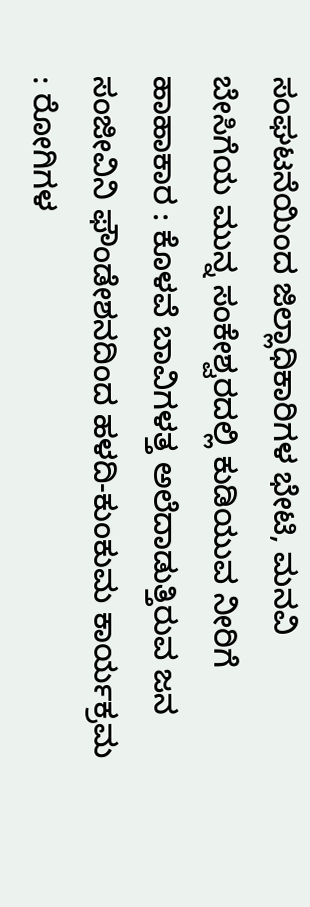ಸಂಘಟನೆಯಿಂದ ಜಿಲ್ಲಾಧಿಕಾರಿಗಳ ಭೇಟಿ, ಮನವಿ
ಬೇಸಿಗೆಯ ಮುನ್ನ ಸಂಕೇಶ್ವರದಲ್ಲಿ ಕುಡಿಯುವ ನೀರಿಗೆ ಹಾಹಾಕಾರ : ಕೊಳವೆ ಬಾವಿಗಳತ್ತ ಅಲೆದಾಡುತ್ತಿರುವ ಜನ
ಸಂಜೀವಿನಿ ಫೌಂಡೇಶನದಿಂದ ಹಳದಿ-ಕುಂಕುಮ ಕಾರ್ಯಕ್ರಮ : ರೋಗಿಗಳ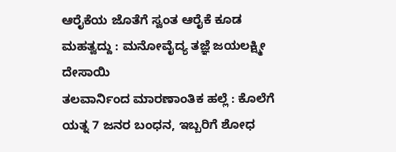ಆರೈಕೆಯ ಜೊತೆಗೆ ಸ್ವಂತ ಆರೈಕೆ ಕೂಡ ಮಹತ್ವದ್ದು : ಮನೋವೈದ್ಯ ತಜ್ಞೆ ಜಯಲಕ್ಷ್ಮೀ ದೇಸಾಯಿ
ತಲವಾರ್ನಿಂದ ಮಾರಣಾಂತಿಕ ಹಲ್ಲೆ : ಕೊಲೆಗೆ ಯತ್ನ 7 ಜನರ ಬಂಧನ, ಇಬ್ಬರಿಗೆ ಶೋಧ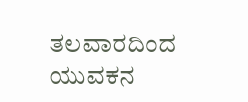ತಲವಾರದಿಂದ ಯುವಕನ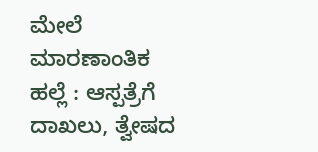ಮೇಲೆ ಮಾರಣಾಂತಿಕ ಹಲ್ಲೆ : ಆಸ್ಪತ್ರೆಗೆ ದಾಖಲು, ತ್ವೇಷದ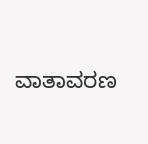ವಾತಾವರಣ